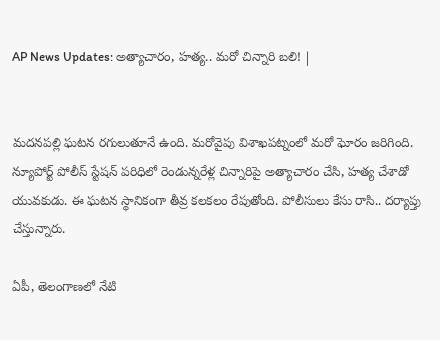AP News Updates: అత్యాచారం, హత్య.. మరో చిన్నారి బలి! |


మదనపల్లి ఘటన రగులుతూనే ఉంది. మరోవైపు విశాఖపట్నంలో మరో ఘోరం జరిగింది. న్యూపోర్ట్ పోలీస్ స్టేషన్ పరిధిలో రెండున్నరేళ్ల చిన్నారిపై అత్యాచారం చేసి, హత్య చేశాడో యువకుడు. ఈ ఘటన స్థానికంగా తీవ్ర కలకలం రేపుతోంది. పోలీసులు కేసు రాసి.. దర్యాప్తు చేస్తున్నారు.

ఏపీ, తెలంగాణలో నేటి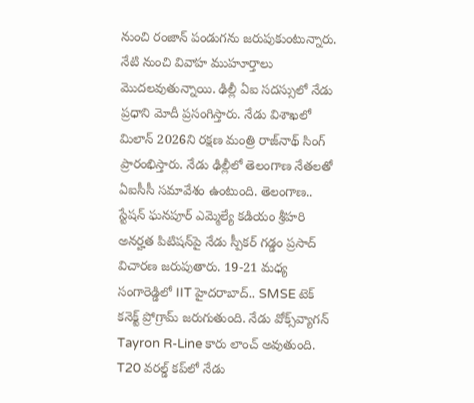నుంచి రంజాన్ పండుగను జరుపుకుంటున్నారు. నేటి నుంచి వివాహ ముహూర్తాలు మొదలవుతున్నాయి. ఢిల్లీ ఏఐ సదస్సులో నేడు ప్రధాని మోదీ ప్రసంగిస్తారు. నేడు విశాఖలో మిలాన్ 2026ని రక్షణ మంత్రి రాజ్‌నాథ్ సింగ్ ప్రారంభిస్తారు. నేడు ఢిల్లీలో తెలంగాణ నేతలతో ఏఐసీసీ సమావేశం ఉంటుంది. తెలంగాణ.. స్టేషన్ ఘనపూర్ ఎమ్మెల్యే కడియం శ్రీహరి అనర్హత పిటిషన్‌పై నేడు స్పీకర్ గడ్డం ప్రసాద్ విచారణ జరుపుతారు. 19-21 మధ్య సంగారెడ్డిలో IIT హైదరాబాద్.. SMSE టెక్ కనెక్ట్ ప్రోగ్రామ్ జరుగుతుంది. నేడు వోక్స్‌వ్యాగన్ Tayron R-Line కారు లాంచ్ అవుతుంది. T20 వరల్డ్ కప్‌లో నేడు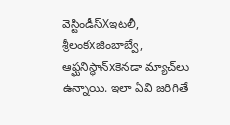వెస్టిండీస్Xఇటలీ, శ్రీలంకxజింబాబ్వే, ఆఫ్ఘనిస్థాన్xకెనడా మ్యాచ్‌లు ఉన్నాయి. ఇలా ఏవి జరిగితే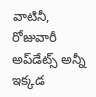వాటినీ, రోజువారీ అప్‌డేట్స్ అన్నీ ఇక్కడ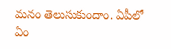మనం తెలుసుకుందాం. ఏపీలో ఏం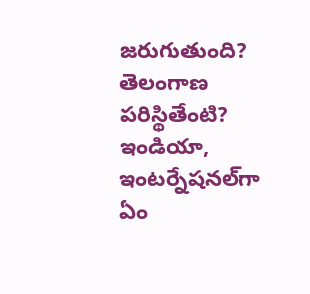జరుగుతుంది? తెలంగాణ పరిస్థితేంటి? ఇండియా, ఇంటర్నేషనల్‌గా ఏం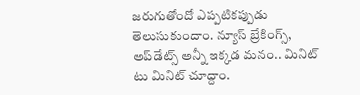జరుగుతోందో ఎప్పటికప్పుడు తెలుసుకుందాం. న్యూస్ బ్రేకింగ్స్, అప్‌డేట్స్ అన్నీ ఇక్కడ మనం.. మినిట్ టు మినిట్ చూద్దాం.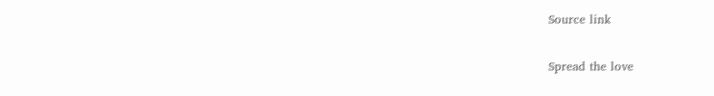Source link

Spread the love